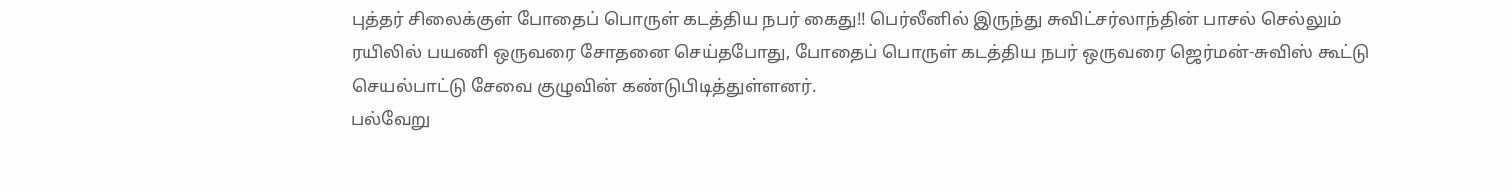புத்தர் சிலைக்குள் போதைப் பொருள் கடத்திய நபர் கைது!! பெர்லீனில் இருந்து சுவிட்சர்லாந்தின் பாசல் செல்லும் ரயிலில் பயணி ஒருவரை சோதனை செய்தபோது, போதைப் பொருள் கடத்திய நபர் ஒருவரை ஜெர்மன்-சுவிஸ் கூட்டு செயல்பாட்டு சேவை குழுவின் கண்டுபிடித்துள்ளனர்.
பல்வேறு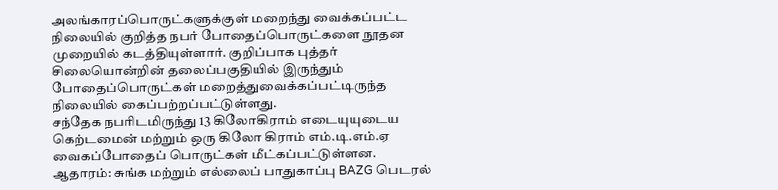அலங்காரப்பொருட்களுக்குள் மறைந்து வைக்கப்பட்ட நிலையில் குறித்த நபர் போதைப்பொருட்களை நூதன முறையில் கடத்தியுள்ளார். குறிப்பாக புத்தர் சிலையொன்றின் தலைப்பகுதியில் இருந்தும் போதைப்பொருட்கள் மறைத்துவைக்கப்பட்டிருந்த நிலையில் கைப்பற்றப்பட்டுள்ளது.
சந்தேக நபரிடமிருந்து 13 கிலோகிராம் எடையுயுடைய கெற்டமைன் மற்றும் ஒரு கிலோ கிராம் எம்.டி.எம்.ஏ வைகப்போதைப் பொருட்கள் மீட்கப்பட்டுள்ளன.
ஆதாரம்: சுங்க மற்றும் எல்லைப் பாதுகாப்பு BAZG பெடரல்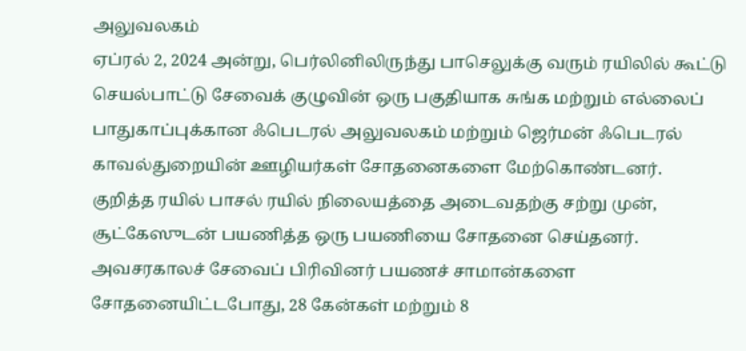அலுவலகம்
ஏப்ரல் 2, 2024 அன்று, பெர்லினிலிருந்து பாசெலுக்கு வரும் ரயிலில் கூட்டு செயல்பாட்டு சேவைக் குழுவின் ஒரு பகுதியாக சுங்க மற்றும் எல்லைப் பாதுகாப்புக்கான ஃபெடரல் அலுவலகம் மற்றும் ஜெர்மன் ஃபெடரல் காவல்துறையின் ஊழியர்கள் சோதனைகளை மேற்கொண்டனர்.
குறித்த ரயில் பாசல் ரயில் நிலையத்தை அடைவதற்கு சற்று முன், சூட்கேஸுடன் பயணித்த ஒரு பயணியை சோதனை செய்தனர். அவசரகாலச் சேவைப் பிரிவினர் பயணச் சாமான்களை சோதனையிட்டபோது, 28 கேன்கள் மற்றும் 8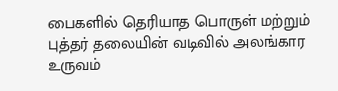பைகளில் தெரியாத பொருள் மற்றும் புத்தர் தலையின் வடிவில் அலங்கார உருவம்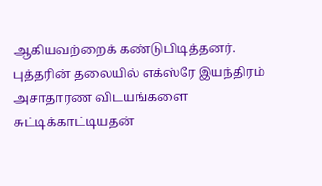ஆகியவற்றைக் கண்டுபிடித்தனர்.
புத்தரின் தலையில் எக்ஸ்ரே இயந்திரம் அசாதாரண விடயங்களை சுட்டிக்காட்டியதன்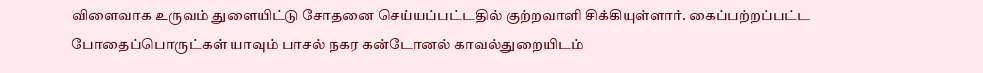விளைவாக உருவம் துளையிட்டு சோதனை செய்யப்பட்டதில் குற்றவாளி சிக்கியுள்ளார். கைப்பற்றப்பட்ட போதைப்பொருட்கள் யாவும் பாசல் நகர கன்டோனல் காவல்துறையிடம்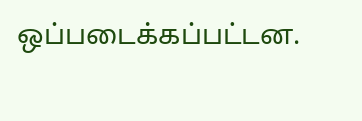ஒப்படைக்கப்பட்டன.